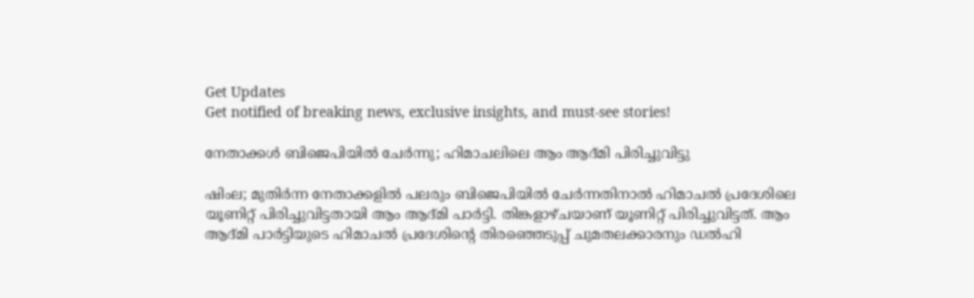Get Updates
Get notified of breaking news, exclusive insights, and must-see stories!

നേതാക്കൾ ബിജെപിയിൽ ചേർന്നു; ഹിമാചലിലെ ആം ആദ്മി പിരിച്ചുവിട്ടു

ഷിംല; മുതിർന്ന നേതാക്കളിൽ പലരും ബിജെപിയിൽ ചേർന്നതിനാൽ ഹിമാചൽ പ്രദേശിലെ യൂണിറ്റ് പിരിച്ചുവിട്ടതായി ആം ആദ്മി പാർട്ടി. തിങ്കളാഴ്ചയാണ് യൂണിറ്റ് പിരിച്ചുവിട്ടത്. ആം ആദ്മി പാർട്ടിയുടെ ഹിമാചൽ പ്രദേശിന്റെ തിരഞ്ഞെടുപ്പ് ചുമതലക്കാരനും ഡൽഹി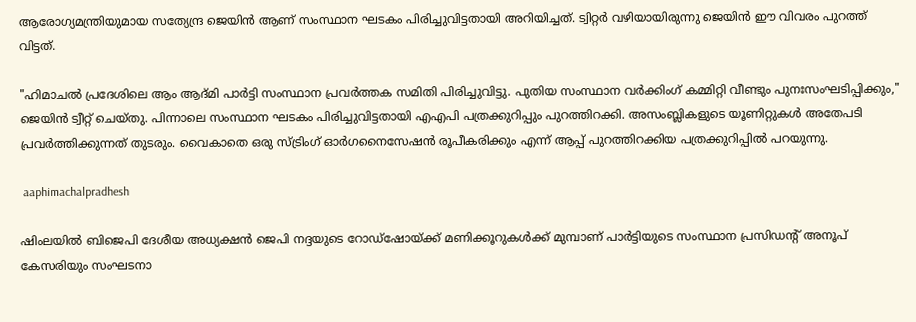ആരോഗ്യമന്ത്രിയുമായ സത്യേന്ദ്ര ജെയിൻ ആണ് സംസ്ഥാന ഘടകം പിരിച്ചുവിട്ടതായി അറിയിച്ചത്. ട്വിറ്റർ വഴിയായിരുന്നു ജെയിൻ ഈ വിവരം പുറത്ത് വിട്ടത്.

"ഹിമാചൽ പ്രദേശിലെ ആം ആദ്മി പാർട്ടി സംസ്ഥാന പ്രവർത്തക സമിതി പിരിച്ചുവിട്ടു. പുതിയ സംസ്ഥാന വർക്കിംഗ് കമ്മിറ്റി വീണ്ടും പുനഃസംഘടിപ്പിക്കും," ജെയിൻ ട്വീറ്റ് ചെയ്തു. പിന്നാലെ സംസ്ഥാന ഘടകം പിരിച്ചുവിട്ടതായി എഎപി പത്രക്കുറിപ്പും പുറത്തിറക്കി. അസംബ്ലികളുടെ യൂണിറ്റുകൾ അതേപടി പ്രവർത്തിക്കുന്നത് തുടരും. വൈകാതെ ഒരു സ്ട്രിംഗ് ഓർഗനൈസേഷൻ രൂപീകരിക്കും എന്ന് ആപ്പ് പുറത്തിറക്കിയ പത്രക്കുറിപ്പിൽ പറയുന്നു.

 aaphimachalpradhesh

ഷിംലയിൽ ബിജെപി ദേശീയ അധ്യക്ഷൻ ജെപി നദ്ദയുടെ റോഡ്‌ഷോയ്ക്ക് മണിക്കൂറുകൾക്ക് മുമ്പാണ് പാർട്ടിയുടെ സംസ്ഥാന പ്രസിഡന്റ് അനൂപ് കേസരിയും സംഘടനാ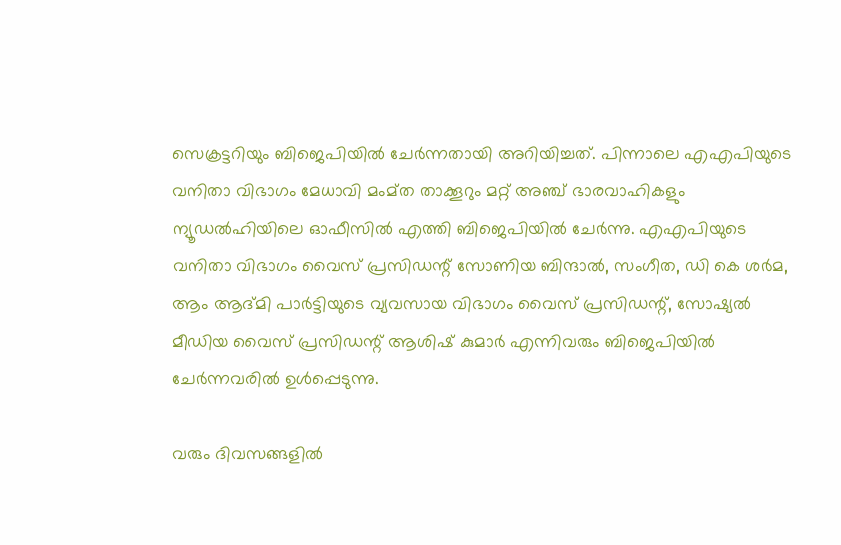സെക്രട്ടറിയും ബിജെപിയിൽ ചേർന്നതായി അറിയിച്ചത്. പിന്നാലെ എഎപിയുടെ വനിതാ വിഭാഗം മേധാവി മംമ്ത താക്കൂറും മറ്റ് അഞ്ച് ഭാരവാഹികളും ന്യൂഡൽഹിയിലെ ഓഫീസിൽ എത്തി ബിജെപിയിൽ ചേർന്നു. എഎപിയുടെ വനിതാ വിഭാഗം വൈസ് പ്രസിഡന്റ് സോണിയ ബിന്ദാൽ, സംഗീത, ഡി കെ ശർമ, ആം ആദ്മി പാർട്ടിയുടെ വ്യവസായ വിഭാഗം വൈസ് പ്രസിഡന്റ്, സോഷ്യൽ മീഡിയ വൈസ് പ്രസിഡന്റ് ആശിഷ് കുമാർ എന്നിവരും ബിജെപിയിൽ ചേർന്നവരിൽ ഉൾപ്പെടുന്നു.

വരും ദിവസങ്ങളിൽ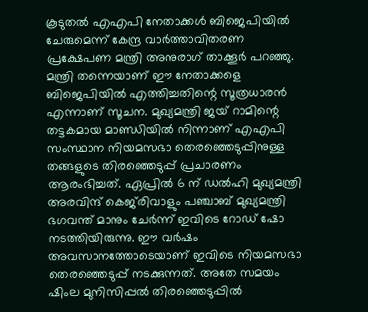കൂടുതൽ എഎപി നേതാക്കൾ ബിജെപിയിൽ ചേരുമെന്ന് കേന്ദ്ര വാർത്താവിതരണ പ്രക്ഷേപണ മന്ത്രി അനുരാഗ് താക്കൂർ പറഞ്ഞു. മന്ത്രി തന്നെയാണ് ഈ നേതാക്കളെ ബിജെപിയിൽ എത്തിച്ചതിന്റെ സൂത്രധാരൻ എന്നാണ് സൂചന. മുഖ്യമന്ത്രി ജയ് റാമിന്റെ തട്ടകമായ മാണ്ഡിയിൽ നിന്നാണ് എഎപി സംസ്ഥാന നിയമസഭാ തെരഞ്ഞെടുപ്പിനുള്ള തങ്ങളുടെ തിരഞ്ഞെടുപ്പ് പ്രചാരണം ആരംഭിച്ചത്. ഏപ്രിൽ 6 ന് ഡൽഹി മുഖ്യമന്ത്രി അരവിന്ദ് കെജ്‌രിവാളും പഞ്ചാബ് മുഖ്യമന്ത്രി ഭഗവന്ത് മാനും ചേർന്ന് ഇവിടെ റോഡ് ഷോ നടത്തിയിരുന്നു. ഈ വർഷം അവസാനത്തോടെയാണ് ഇവിടെ നിയമസഭാ തെരഞ്ഞെടുപ്പ് നടക്കുന്നത്. അതേ സമയം ഷിംല മുനിസിപ്പൽ തിരഞ്ഞെടുപ്പിൽ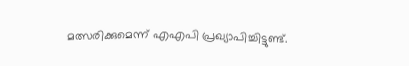മത്സരിക്കുമെന്ന് എഎപി പ്രഖ്യാപിച്ചിട്ടുണ്ട്.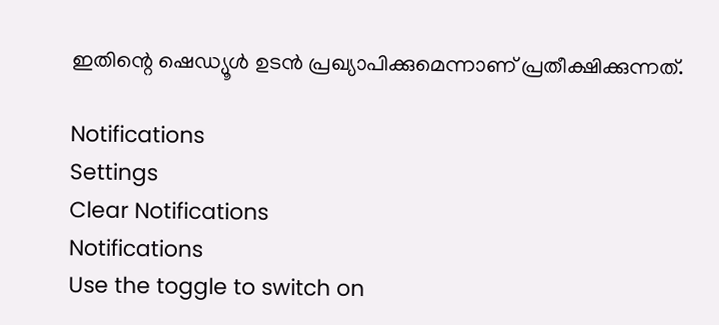ഇതിന്റെ ഷെഡ്യൂൾ ഉടൻ പ്രഖ്യാപിക്കുമെന്നാണ് പ്രതീക്ഷിക്കുന്നത്.

Notifications
Settings
Clear Notifications
Notifications
Use the toggle to switch on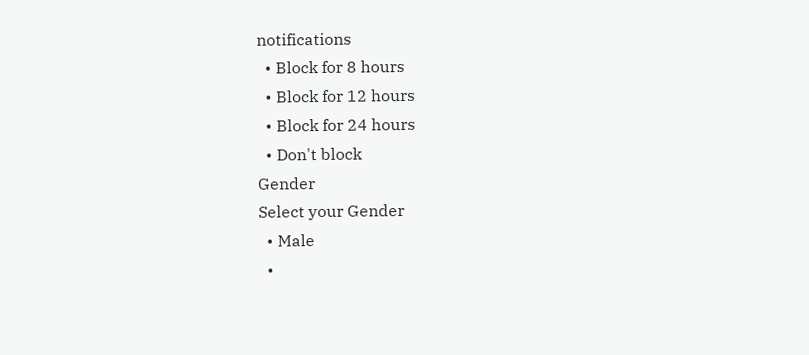notifications
  • Block for 8 hours
  • Block for 12 hours
  • Block for 24 hours
  • Don't block
Gender
Select your Gender
  • Male
  •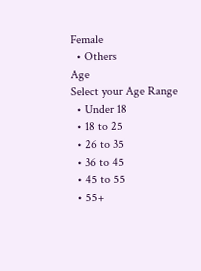Female
  • Others
Age
Select your Age Range
  • Under 18
  • 18 to 25
  • 26 to 35
  • 36 to 45
  • 45 to 55
  • 55+